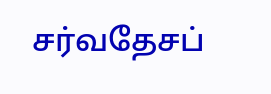சர்வதேசப்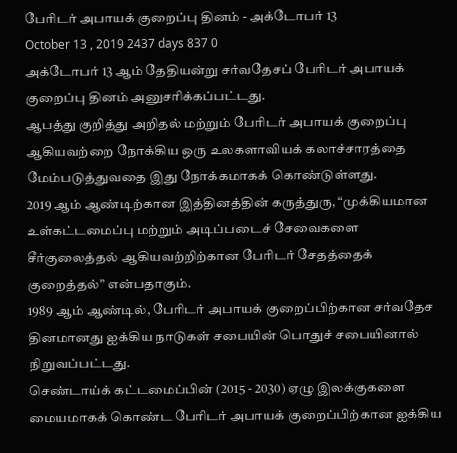பேரிடர் அபாயக் குறைப்பு தினம் - அக்டோபர் 13
October 13 , 2019 2437 days 837 0
அக்டோபர் 13 ஆம் தேதியன்று சர்வதேசப் பேரிடர் அபாயக் குறைப்பு தினம் அனுசரிக்கப்பட்டது.
ஆபத்து குறித்து அறிதல் மற்றும் பேரிடர் அபாயக் குறைப்பு ஆகியவற்றை நோக்கிய ஒரு உலகளாவியக் கலாச்சாரத்தை மேம்படுத்துவதை இது நோக்கமாகக் கொண்டுள்ளது.
2019 ஆம் ஆண்டிற்கான இத்தினத்தின் கருத்துரு, “முக்கியமான உள்கட்டமைப்பு மற்றும் அடிப்படைச் சேவைகளை சீர்குலைத்தல் ஆகியவற்றிற்கான பேரிடர் சேதத்தைக் குறைத்தல்” என்பதாகும்.
1989 ஆம் ஆண்டில், பேரிடர் அபாயக் குறைப்பிற்கான சர்வதேச தினமானது ஐக்கிய நாடுகள் சபையின் பொதுச் சபையினால் நிறுவப்பட்டது.
செண்டாய்க் கட்டமைப்பின் (2015 - 2030) ஏழு இலக்குகளை மையமாகக் கொண்ட பேரிடர் அபாயக் குறைப்பிற்கான ஐக்கிய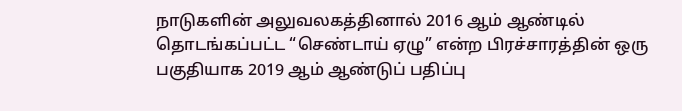நாடுகளின் அலுவலகத்தினால் 2016 ஆம் ஆண்டில் தொடங்கப்பட்ட “செண்டாய் ஏழு” என்ற பிரச்சாரத்தின் ஒரு பகுதியாக 2019 ஆம் ஆண்டுப் பதிப்பு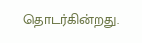தொடர்கின்றது.